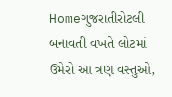Homeગુજરાતીરોટલી બનાવતી વખતે લોટમાં ઉમેરો આ ત્રણ વસ્તુઓ,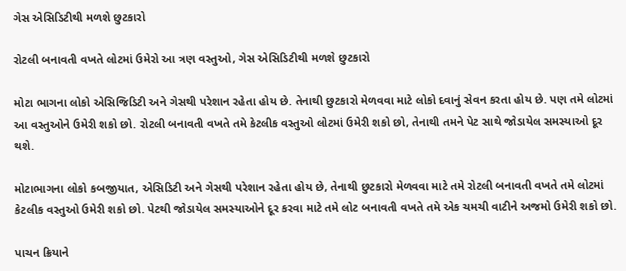ગેસ એસિડિટીથી મળશે છુટકારો

રોટલી બનાવતી વખતે લોટમાં ઉમેરો આ ત્રણ વસ્તુઓ, ગેસ એસિડિટીથી મળશે છુટકારો

મોટા ભાગના લોકો એસિજિડિટી અને ગેસથી પરેશાન રહેતા હોય છે. તેનાથી છુટકારો મેળવવા માટે લોકો દવાનું સેવન કરતા હોય છે. પણ તમે લોટમાં આ વસ્તુઓને ઉમેરી શકો છો. રોટલી બનાવતી વખતે તમે કેટલીક વસ્તુઓ લોટમાં ઉમેરી શકો છો, તેનાથી તમને પેટ સાથે જોડાયેલ સમસ્યાઓ દૂર થશે.

મોટાભાગના લોકો કબજીયાત, એસિડિટી અને ગેસથી પરેશાન રહેતા હોય છે, તેનાથી છુટકારો મેળવવા માટે તમે રોટલી બનાવતી વખતે તમે લોટમાં કેટલીક વસ્તુઓ ઉમેરી શકો છો. પેટથી જોડાયેલ સમસ્યાઓને દૂર કરવા માટે તમે લોટ બનાવતી વખતે તમે એક ચમચી વાટીને અજમો ઉમેરી શકો છો.

પાચન ક્રિયાને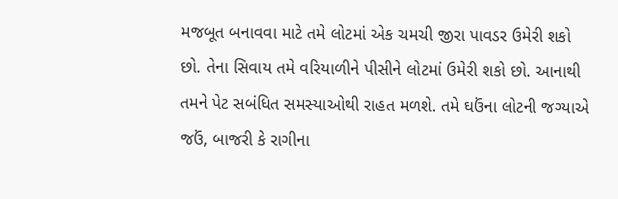મજબૂત બનાવવા માટે તમે લોટમાં એક ચમચી જીરા પાવડર ઉમેરી શકો છો. તેના સિવાય તમે વરિયાળીને પીસીને લોટમાં ઉમેરી શકો છો. આનાથી તમને પેટ સબંધિત સમસ્યાઓથી રાહત મળશે. તમે ઘઉંના લોટની જગ્યાએ જઉં, બાજરી કે રાગીના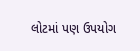લોટમાં પણ ઉપયોગ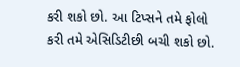કરી શકો છો. આ ટિપ્સને તમે ફોલો કરી તમે એસિડિટીછી બચી શકો છો.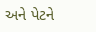અને પેટને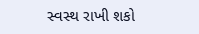સ્વસ્થ રાખી શકો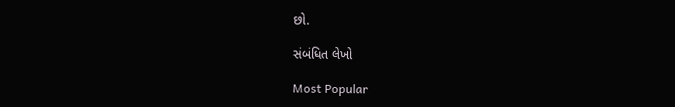છો.

સંબંધિત લેખો

Most Popular